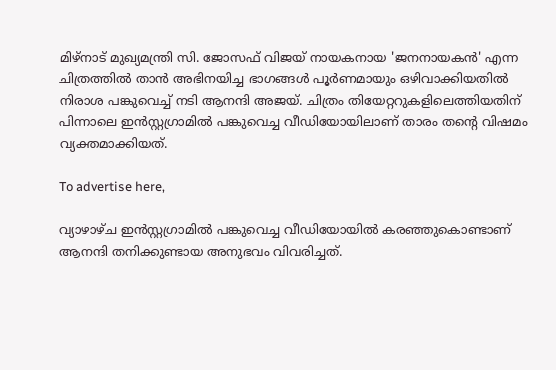മിഴ്‌നാട് മുഖ്യമന്ത്രി സി. ജോസഫ് വിജയ് നായകനായ 'ജനനായകൻ' എന്ന ചിത്രത്തിൽ താൻ അഭിനയിച്ച ഭാഗങ്ങൾ പൂർണമായും ഒഴിവാക്കിയതിൽ നിരാശ പങ്കുവെച്ച് നടി ആനന്ദി അജയ്. ചിത്രം തിയേറ്ററുകളിലെത്തിയതിന് പിന്നാലെ ഇൻസ്റ്റഗ്രാമിൽ പങ്കുവെച്ച വീഡിയോയിലാണ് താരം തന്റെ വിഷമം വ്യക്തമാക്കിയത്.

To advertise here,

വ്യാഴാഴ്ച ഇൻസ്റ്റഗ്രാമിൽ പങ്കുവെച്ച വീഡിയോയിൽ കരഞ്ഞുകൊണ്ടാണ് ആനന്ദി തനിക്കുണ്ടായ അനുഭവം വിവരിച്ചത്.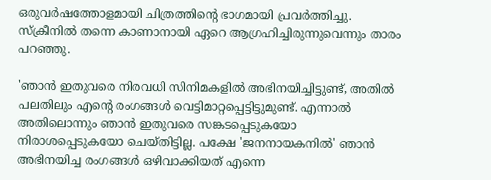ഒരുവർഷത്തോളമായി ചിത്രത്തിന്റെ ഭാഗമായി പ്രവർത്തിച്ചു. സ്‌ക്രീനിൽ തന്നെ കാണാനായി ഏറെ ആഗ്രഹിച്ചിരുന്നുവെന്നും താരം പറഞ്ഞു.

'ഞാൻ ഇതുവരെ നിരവധി സിനിമകളിൽ അഭിനയിച്ചിട്ടുണ്ട്, അതിൽ പലതിലും എന്റെ രംഗങ്ങൾ വെട്ടിമാറ്റപ്പെട്ടിട്ടുമുണ്ട്. എന്നാൽ അതിലൊന്നും ഞാൻ ഇതുവരെ സങ്കടപ്പെടുകയോ നിരാശപ്പെടുകയോ ചെയ്തിട്ടില്ല. പക്ഷേ 'ജനനായകനിൽ' ഞാൻ അഭിനയിച്ച രംഗങ്ങൾ ഒഴിവാക്കിയത് എന്നെ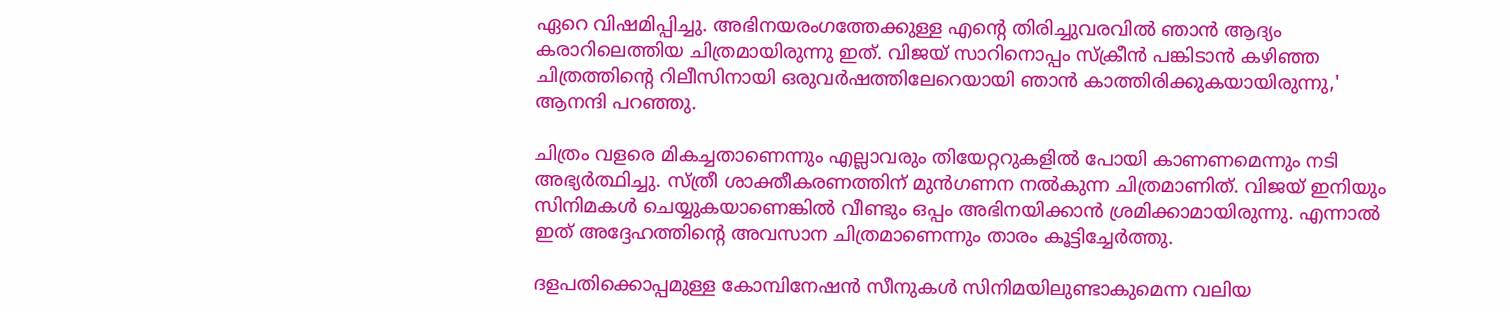ഏറെ വിഷമിപ്പിച്ചു. അഭിനയരംഗത്തേക്കുള്ള എന്റെ തിരിച്ചുവരവിൽ ഞാൻ ആദ്യം കരാറിലെത്തിയ ചിത്രമായിരുന്നു ഇത്. വിജയ് സാറിനൊപ്പം സ്‌ക്രീൻ പങ്കിടാൻ കഴിഞ്ഞ ചിത്രത്തിന്റെ റിലീസിനായി ഒരുവർഷത്തിലേറെയായി ഞാൻ കാത്തിരിക്കുകയായിരുന്നു,' ആനന്ദി പറഞ്ഞു.

ചിത്രം വളരെ മികച്ചതാണെന്നും എല്ലാവരും തിയേറ്ററുകളിൽ പോയി കാണണമെന്നും നടി അഭ്യർത്ഥിച്ചു. സ്ത്രീ ശാക്തീകരണത്തിന് മുൻഗണന നൽകുന്ന ചിത്രമാണിത്. വിജയ് ഇനിയും സിനിമകൾ ചെയ്യുകയാണെങ്കിൽ വീണ്ടും ഒപ്പം അഭിനയിക്കാൻ ശ്രമിക്കാമായിരുന്നു. എന്നാൽ ഇത് അദ്ദേഹത്തിന്റെ അവസാന ചിത്രമാണെന്നും താരം കൂട്ടിച്ചേർത്തു.

ദളപതിക്കൊപ്പമുള്ള കോമ്പിനേഷൻ സീനുകൾ സിനിമയിലുണ്ടാകുമെന്ന വലിയ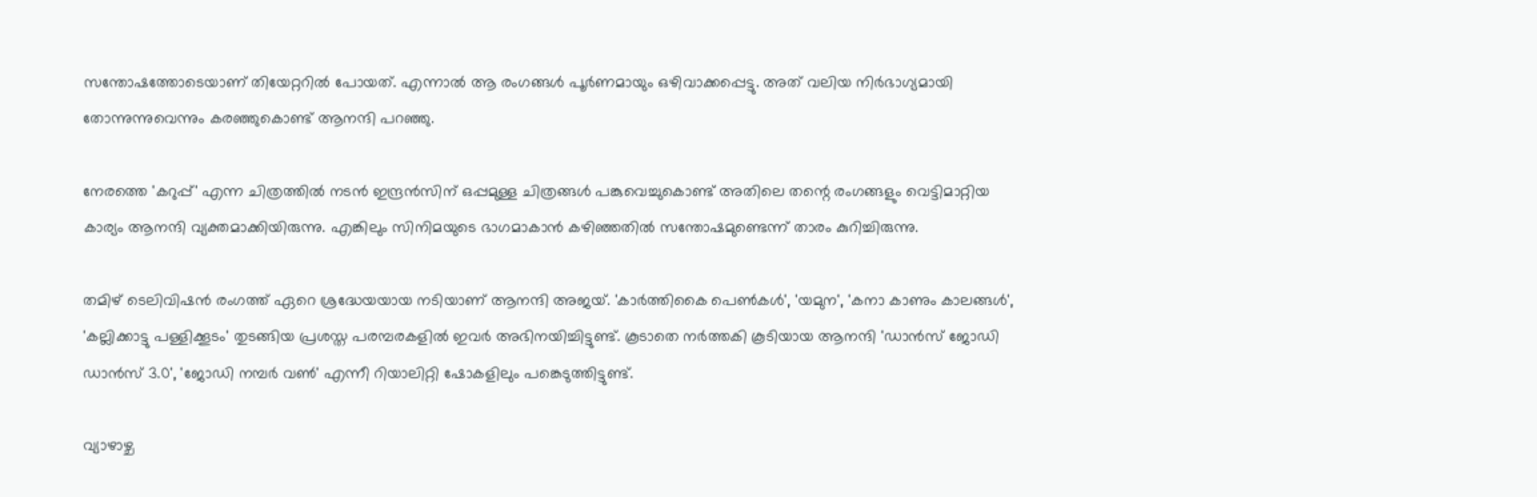സന്തോഷത്തോടെയാണ് തിയേറ്ററിൽ പോയത്. എന്നാൽ ആ രംഗങ്ങൾ പൂർണമായും ഒഴിവാക്കപ്പെട്ടു. അത് വലിയ നിർഭാഗ്യമായി തോന്നുന്നുവെന്നും കരഞ്ഞുകൊണ്ട് ആനന്ദി പറഞ്ഞു.

നേരത്തെ 'കറുപ്പ്' എന്ന ചിത്രത്തിൽ നടൻ ഇന്ദ്രൻസിന് ഒപ്പമുള്ള ചിത്രങ്ങൾ പങ്കുവെച്ചുകൊണ്ട് അതിലെ തന്റെ രംഗങ്ങളും വെട്ടിമാറ്റിയ കാര്യം ആനന്ദി വ്യക്തമാക്കിയിരുന്നു. എങ്കിലും സിനിമയുടെ ഭാഗമാകാൻ കഴിഞ്ഞതിൽ സന്തോഷമുണ്ടെന്ന് താരം കുറിച്ചിരുന്നു.

തമിഴ് ടെലിവിഷൻ രംഗത്ത് ഏറെ ശ്രദ്ധേയയായ നടിയാണ് ആനന്ദി അജയ്. 'കാർത്തികൈ പെൺകൾ', 'യമുന', 'കനാ കാണും കാലങ്ങൾ', 'കല്ലിക്കാട്ടു പള്ളിക്കൂടം' തുടങ്ങിയ പ്രശസ്ത പരമ്പരകളിൽ ഇവർ അഭിനയിച്ചിട്ടുണ്ട്. കൂടാതെ നർത്തകി കൂടിയായ ആനന്ദി 'ഡാൻസ് ജോഡി ഡാൻസ് 3.0', 'ജോഡി നമ്പർ വൺ' എന്നീ റിയാലിറ്റി ഷോകളിലും പങ്കെടുത്തിട്ടുണ്ട്.

വ്യാഴാഴ്ച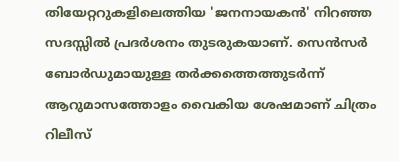തിയേറ്ററുകളിലെത്തിയ 'ജനനായകൻ' നിറഞ്ഞ സദസ്സിൽ പ്രദർശനം തുടരുകയാണ്. സെൻസർ ബോർഡുമായുള്ള തർക്കത്തെത്തുടർന്ന് ആറുമാസത്തോളം വൈകിയ ശേഷമാണ് ചിത്രം റിലീസ്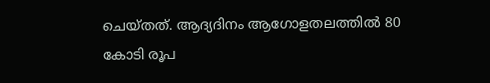ചെയ്തത്. ആദ്യദിനം ആഗോളതലത്തിൽ 80 കോടി രൂപ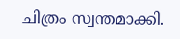ചിത്രം സ്വന്തമാക്കി.